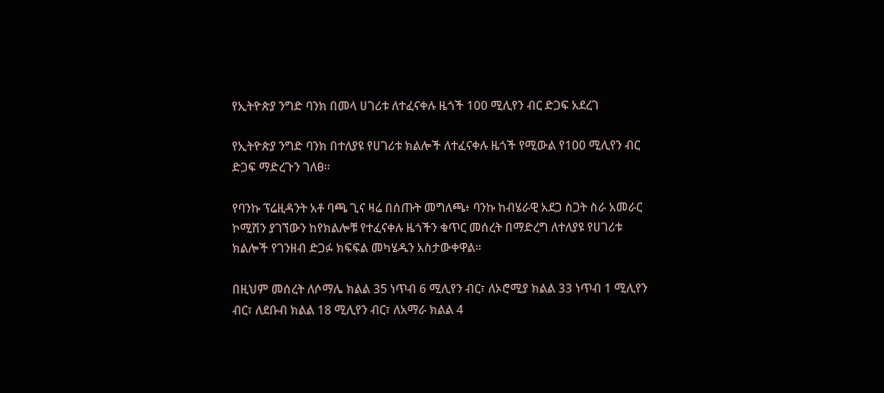የኢትዮጵያ ንግድ ባንክ በመላ ሀገሪቱ ለተፈናቀሉ ዜጎች 100 ሚሊየን ብር ድጋፍ አደረገ

የኢትዮጵያ ንግድ ባንክ በተለያዩ የሀገሪቱ ክልሎች ለተፈናቀሉ ዜጎች የሚውል የ100 ሚሊየን ብር ድጋፍ ማድረጉን ገለፀ።

የባንኩ ፕሬዚዳንት አቶ ባጫ ጊና ዛሬ በሰጡት መግለጫ፥ ባንኩ ከብሄራዊ አደጋ ስጋት ስራ አመራር ኮሚሽን ያገኘውን ከየክልሎቹ የተፈናቀሉ ዜጎችን ቁጥር መሰረት በማድረግ ለተለያዩ የሀገሪቱ ክልሎች የገንዘብ ድጋፉ ክፍፍል መካሄዱን አስታውቀዋል።

በዚህም መሰረት ለሶማሌ ክልል 35 ነጥብ 6 ሚሊየን ብር፣ ለኦሮሚያ ክልል 33 ነጥብ 1 ሚሊየን ብር፣ ለደቡብ ክልል 18 ሚሊየን ብር፣ ለአማራ ክልል 4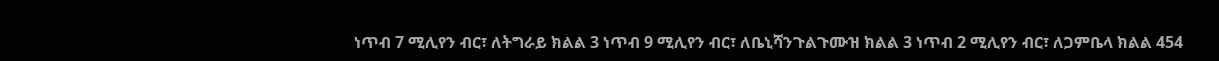ነጥብ 7 ሚሊየን ብር፣ ለትግራይ ክልል 3 ነጥብ 9 ሚሊየን ብር፣ ለቤኒሻንጉልጉሙዝ ክልል 3 ነጥብ 2 ሚሊየን ብር፣ ለጋምቤላ ክልል 454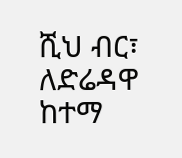ሺህ ብር፣ ለድሬዳዋ ከተማ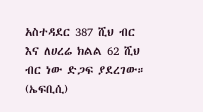አስተዳደር 387 ሺህ ብር እና ለሀረሬ ክልል 62 ሺህ ብር ነው ድጋፍ ያደረገው። (ኤፍቢሲ)